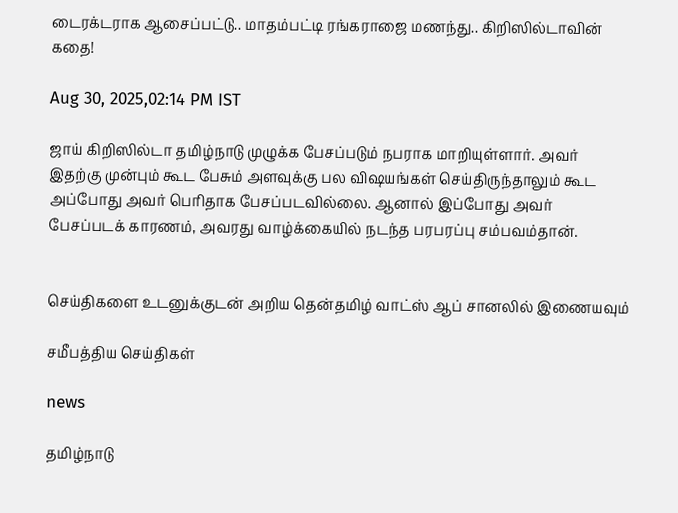டைரக்டராக ஆசைப்பட்டு.. மாதம்பட்டி ரங்கராஜை மணந்து.. கிறிஸில்டாவின் கதை!

Aug 30, 2025,02:14 PM IST

ஜாய் கிறிஸில்டா தமிழ்நாடு முழுக்க பேசப்படும் நபராக மாறியுள்ளார். அவர் இதற்கு முன்பும் கூட பேசும் அளவுக்கு பல விஷயங்கள் செய்திருந்தாலும் கூட அப்போது அவர் பெரிதாக பேசப்படவில்லை. ஆனால் இப்போது அவர் பேசப்படக் காரணம், அவரது வாழ்க்கையில் நடந்த பரபரப்பு சம்பவம்தான்.


செய்திகளை உடனுக்குடன் அறிய தென்தமிழ் வாட்ஸ் ஆப் சானலில் இணையவும்

சமீபத்திய செய்திகள்

news

தமிழ்நாடு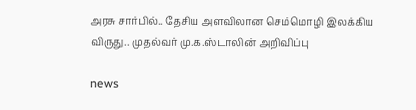அரசு சார்பில்.. தேசிய அளவிலான செம்மொழி இலக்கிய விருது.. முதல்வர் மு.க.ஸ்டாலின் அறிவிப்பு

news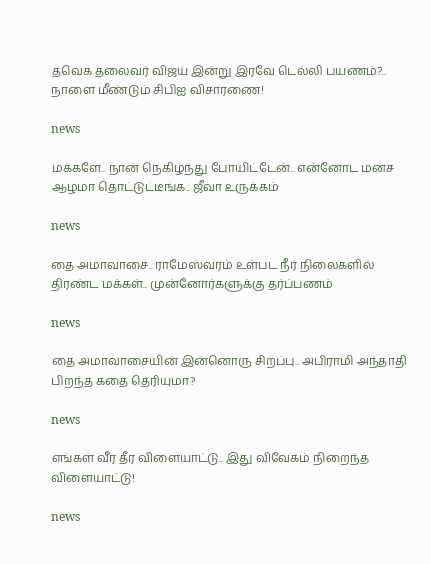தவெக தலைவர் விஜய் இன்று இரவே டெல்லி பயணம்?.. நாளை மீண்டும் சிபிஐ விசாரணை!

news

மக்களே.. நான் நெகிழ்ந்து போயிட்டேன்.. என்னோட மனச ஆழமா தொட்டுட்டீங்க.. ஜீவா உருக்கம்

news

தை அமாவாசை.. ராமேஸ்வரம் உள்பட நீர் நிலைகளில் திரண்ட மக்கள்.. முன்னோர்களுக்கு தர்ப்பணம்

news

தை அமாவாசையின் இன்னொரு சிறப்பு.. அபிராமி அந்தாதி பிறந்த கதை தெரியுமா?

news

எங்கள் வீர தீர விளையாட்டு.. இது விவேகம் நிறைந்த விளையாட்டு!

news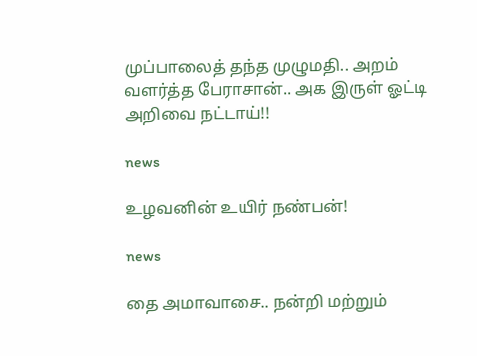முப்பாலைத் தந்த முழுமதி.. அறம் வளர்த்த பேராசான்.. அக இருள் ஓட்டி அறிவை நட்டாய்!!

news

உழவனின் உயிர் நண்பன்!

news

தை அமாவாசை.. நன்றி மற்றும்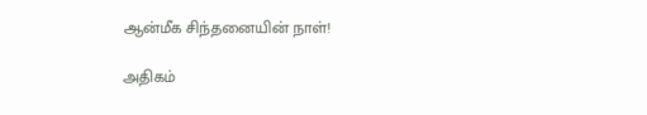ஆன்மீக சிந்தனையின் நாள்!

அதிகம்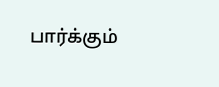பார்க்கும்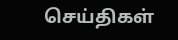செய்திகள்